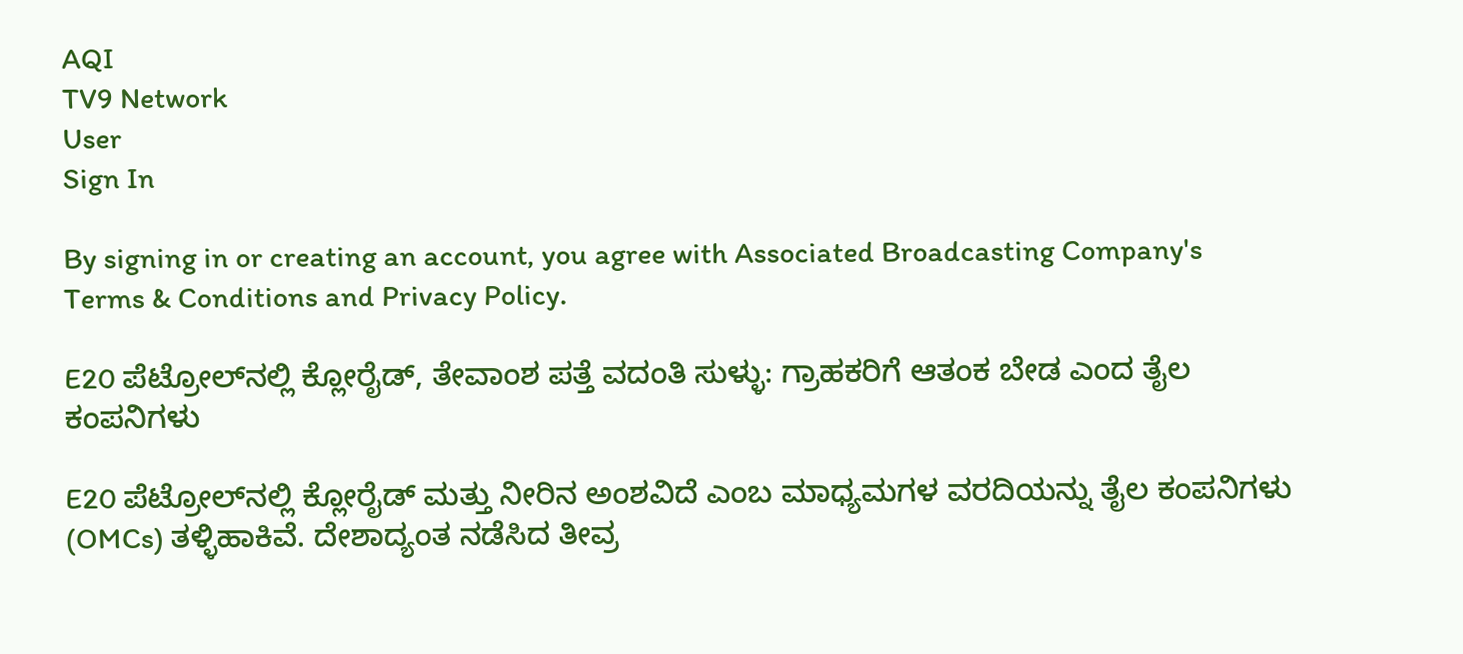AQI
TV9 Network
User
Sign In

By signing in or creating an account, you agree with Associated Broadcasting Company's Terms & Conditions and Privacy Policy.

E20 ಪೆಟ್ರೋಲ್‌ನಲ್ಲಿ ಕ್ಲೋರೈಡ್, ತೇವಾಂಶ ಪತ್ತೆ ವದಂತಿ ಸುಳ್ಳು: ಗ್ರಾಹಕರಿಗೆ ಆತಂಕ ಬೇಡ ಎಂದ ತೈಲ ಕಂಪನಿಗಳು

E20 ಪೆಟ್ರೋಲ್‌ನಲ್ಲಿ ಕ್ಲೋರೈಡ್ ಮತ್ತು ನೀರಿನ ಅಂಶವಿದೆ ಎಂಬ ಮಾಧ್ಯಮಗಳ ವರದಿಯನ್ನು ತೈಲ ಕಂಪನಿಗಳು (OMCs) ತಳ್ಳಿಹಾಕಿವೆ. ದೇಶಾದ್ಯಂತ ನಡೆಸಿದ ತೀವ್ರ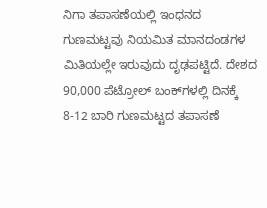ನಿಗಾ ತಪಾಸಣೆಯಲ್ಲಿ ಇಂಧನದ ಗುಣಮಟ್ಟವು ನಿಯಮಿತ ಮಾನದಂಡಗಳ ಮಿತಿಯಲ್ಲೇ ಇರುವುದು ದೃಢಪಟ್ಟಿದೆ. ದೇಶದ 90,000 ಪೆಟ್ರೋಲ್ ಬಂಕ್‌ಗಳಲ್ಲಿ ದಿನಕ್ಕೆ 8-12 ಬಾರಿ ಗುಣಮಟ್ಟದ ತಪಾಸಣೆ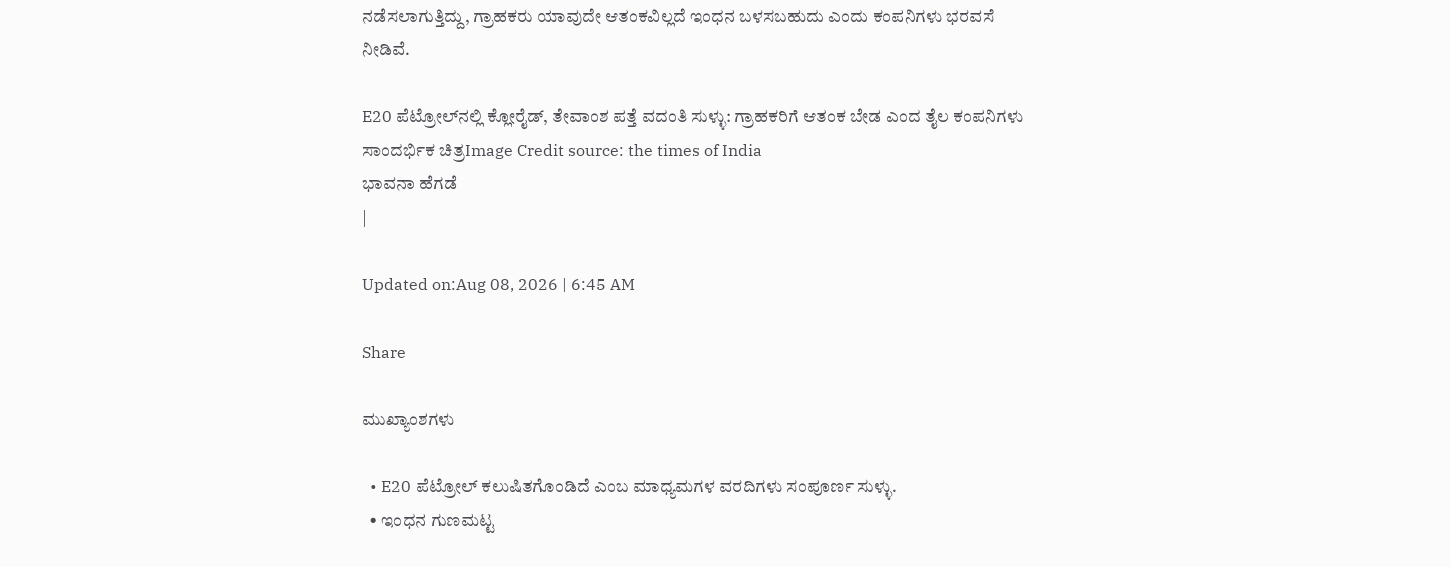ನಡೆಸಲಾಗುತ್ತಿದ್ದು, ಗ್ರಾಹಕರು ಯಾವುದೇ ಆತಂಕವಿಲ್ಲದೆ ಇಂಧನ ಬಳಸಬಹುದು ಎಂದು ಕಂಪನಿಗಳು ಭರವಸೆ ನೀಡಿವೆ.

E20 ಪೆಟ್ರೋಲ್‌ನಲ್ಲಿ ಕ್ಲೋರೈಡ್, ತೇವಾಂಶ ಪತ್ತೆ ವದಂತಿ ಸುಳ್ಳು: ಗ್ರಾಹಕರಿಗೆ ಆತಂಕ ಬೇಡ ಎಂದ ತೈಲ ಕಂಪನಿಗಳು
ಸಾಂದರ್ಭಿಕ ಚಿತ್ರImage Credit source: the times of India
ಭಾವನಾ ಹೆಗಡೆ
|

Updated on:Aug 08, 2026 | 6:45 AM

Share

ಮುಖ್ಯಾಂಶಗಳು

  • E20 ಪೆಟ್ರೋಲ್ ಕಲುಷಿತಗೊಂಡಿದೆ ಎಂಬ ಮಾಧ್ಯಮಗಳ ವರದಿಗಳು ಸಂಪೂರ್ಣ ಸುಳ್ಳು.
  • ಇಂಧನ ಗುಣಮಟ್ಟ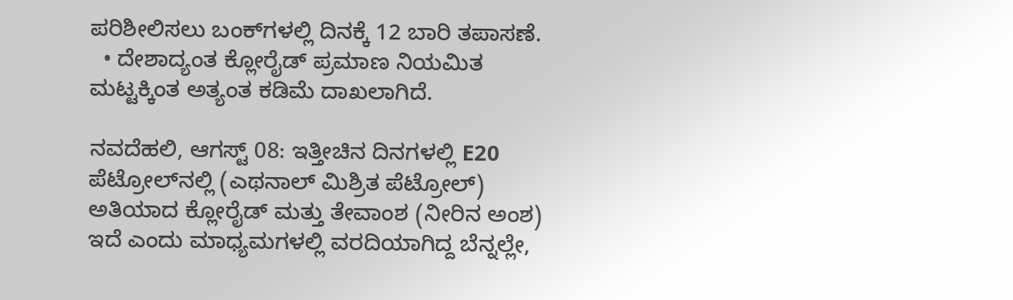ಪರಿಶೀಲಿಸಲು ಬಂಕ್‌ಗಳಲ್ಲಿ ದಿನಕ್ಕೆ 12 ಬಾರಿ ತಪಾಸಣೆ.
  • ದೇಶಾದ್ಯಂತ ಕ್ಲೋರೈಡ್ ಪ್ರಮಾಣ ನಿಯಮಿತ ಮಟ್ಟಕ್ಕಿಂತ ಅತ್ಯಂತ ಕಡಿಮೆ ದಾಖಲಾಗಿದೆ.

ನವದೆಹಲಿ, ಆಗಸ್ಟ್ 08: ಇತ್ತೀಚಿನ ದಿನಗಳಲ್ಲಿ E20 ಪೆಟ್ರೋಲ್‌ನಲ್ಲಿ (ಎಥನಾಲ್ ಮಿಶ್ರಿತ ಪೆಟ್ರೋಲ್) ಅತಿಯಾದ ಕ್ಲೋರೈಡ್ ಮತ್ತು ತೇವಾಂಶ (ನೀರಿನ ಅಂಶ) ಇದೆ ಎಂದು ಮಾಧ್ಯಮಗಳಲ್ಲಿ ವರದಿಯಾಗಿದ್ದ ಬೆನ್ನಲ್ಲೇ,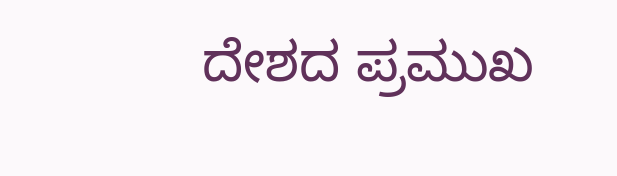ದೇಶದ ಪ್ರಮುಖ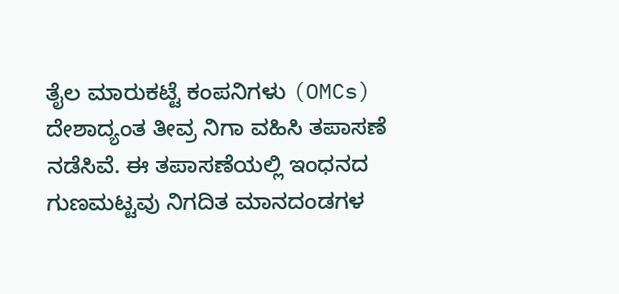ತೈಲ ಮಾರುಕಟ್ಟೆ ಕಂಪನಿಗಳು (OMCs) ದೇಶಾದ್ಯಂತ ತೀವ್ರ ನಿಗಾ ವಹಿಸಿ ತಪಾಸಣೆ ನಡೆಸಿವೆ. ಈ ತಪಾಸಣೆಯಲ್ಲಿ ಇಂಧನದ ಗುಣಮಟ್ಟವು ನಿಗದಿತ ಮಾನದಂಡಗಳ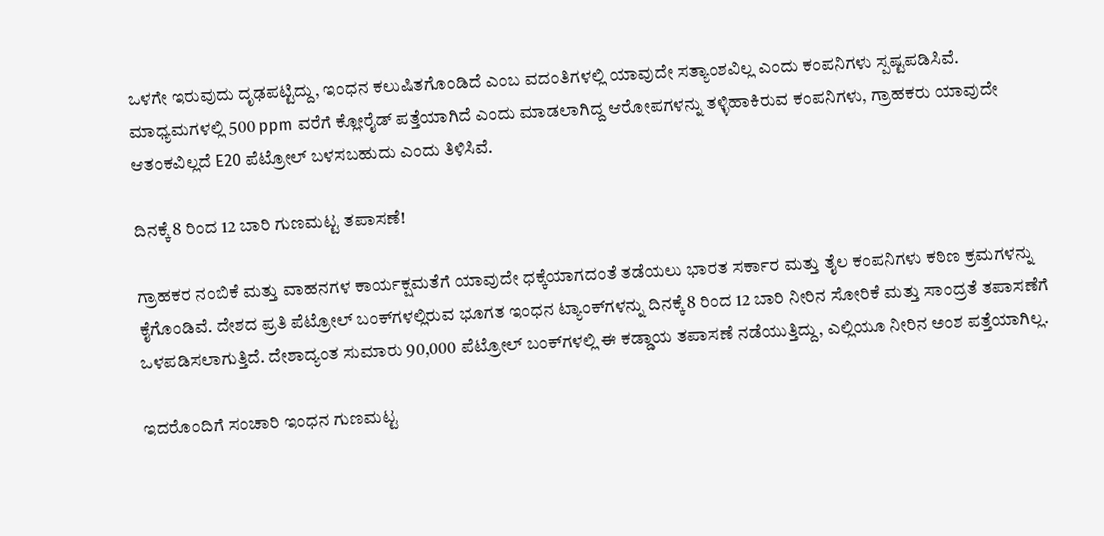ಒಳಗೇ ಇರುವುದು ದೃಢಪಟ್ಟಿದ್ದು, ಇಂಧನ ಕಲುಷಿತಗೊಂಡಿದೆ ಎಂಬ ವದಂತಿಗಳಲ್ಲಿ ಯಾವುದೇ ಸತ್ಯಾಂಶವಿಲ್ಲ ಎಂದು ಕಂಪನಿಗಳು ಸ್ಪಷ್ಟಪಡಿಸಿವೆ. ಮಾಧ್ಯಮಗಳಲ್ಲಿ 500 ppm ವರೆಗೆ ಕ್ಲೋರೈಡ್ ಪತ್ತೆಯಾಗಿದೆ ಎಂದು ಮಾಡಲಾಗಿದ್ದ ಆರೋಪಗಳನ್ನು ತಳ್ಳಿಹಾಕಿರುವ ಕಂಪನಿಗಳು, ಗ್ರಾಹಕರು ಯಾವುದೇ ಆತಂಕವಿಲ್ಲದೆ E20 ಪೆಟ್ರೋಲ್ ಬಳಸಬಹುದು ಎಂದು ತಿಳಿಸಿವೆ.

ದಿನಕ್ಕೆ 8 ರಿಂದ 12 ಬಾರಿ ಗುಣಮಟ್ಟ ತಪಾಸಣೆ!

ಗ್ರಾಹಕರ ನಂಬಿಕೆ ಮತ್ತು ವಾಹನಗಳ ಕಾರ್ಯಕ್ಷಮತೆಗೆ ಯಾವುದೇ ಧಕ್ಕೆಯಾಗದಂತೆ ತಡೆಯಲು ಭಾರತ ಸರ್ಕಾರ ಮತ್ತು ತೈಲ ಕಂಪನಿಗಳು ಕಠಿಣ ಕ್ರಮಗಳನ್ನು ಕೈಗೊಂಡಿವೆ. ದೇಶದ ಪ್ರತಿ ಪೆಟ್ರೋಲ್ ಬಂಕ್‌ಗಳಲ್ಲಿರುವ ಭೂಗತ ಇಂಧನ ಟ್ಯಾಂಕ್‌ಗಳನ್ನು ದಿನಕ್ಕೆ 8 ರಿಂದ 12 ಬಾರಿ ನೀರಿನ ಸೋರಿಕೆ ಮತ್ತು ಸಾಂದ್ರತೆ ತಪಾಸಣೆಗೆ ಒಳಪಡಿಸಲಾಗುತ್ತಿದೆ. ದೇಶಾದ್ಯಂತ ಸುಮಾರು 90,000 ಪೆಟ್ರೋಲ್ ಬಂಕ್‌ಗಳಲ್ಲಿ ಈ ಕಡ್ಡಾಯ ತಪಾಸಣೆ ನಡೆಯುತ್ತಿದ್ದು, ಎಲ್ಲಿಯೂ ನೀರಿನ ಅಂಶ ಪತ್ತೆಯಾಗಿಲ್ಲ.

ಇದರೊಂದಿಗೆ ಸಂಚಾರಿ ಇಂಧನ ಗುಣಮಟ್ಟ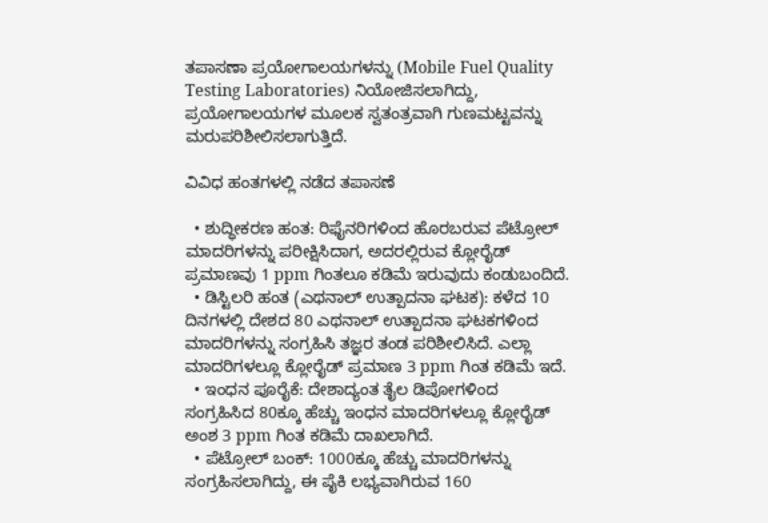ತಪಾಸಣಾ ಪ್ರಯೋಗಾಲಯಗಳನ್ನು (Mobile Fuel Quality Testing Laboratories) ನಿಯೋಜಿಸಲಾಗಿದ್ದು, ಪ್ರಯೋಗಾಲಯಗಳ ಮೂಲಕ ಸ್ವತಂತ್ರವಾಗಿ ಗುಣಮಟ್ಟವನ್ನು ಮರುಪರಿಶೀಲಿಸಲಾಗುತ್ತಿದೆ.

ವಿವಿಧ ಹಂತಗಳಲ್ಲಿ ನಡೆದ ತಪಾಸಣೆ

  • ಶುದ್ಧೀಕರಣ ಹಂತ: ರಿಫೈನರಿಗಳಿಂದ ಹೊರಬರುವ ಪೆಟ್ರೋಲ್ ಮಾದರಿಗಳನ್ನು ಪರೀಕ್ಷಿಸಿದಾಗ, ಅದರಲ್ಲಿರುವ ಕ್ಲೋರೈಡ್ ಪ್ರಮಾಣವು 1 ppm ಗಿಂತಲೂ ಕಡಿಮೆ ಇರುವುದು ಕಂಡುಬಂದಿದೆ.
  • ಡಿಸ್ಟಿಲರಿ ಹಂತ (ಎಥನಾಲ್ ಉತ್ಪಾದನಾ ಘಟಕ): ಕಳೆದ 10 ದಿನಗಳಲ್ಲಿ ದೇಶದ 80 ಎಥನಾಲ್ ಉತ್ಪಾದನಾ ಘಟಕಗಳಿಂದ ಮಾದರಿಗಳನ್ನು ಸಂಗ್ರಹಿಸಿ ತಜ್ಞರ ತಂಡ ಪರಿಶೀಲಿಸಿದೆ. ಎಲ್ಲಾ ಮಾದರಿಗಳಲ್ಲೂ ಕ್ಲೋರೈಡ್ ಪ್ರಮಾಣ 3 ppm ಗಿಂತ ಕಡಿಮೆ ಇದೆ.
  • ಇಂಧನ ಪೂರೈಕೆ: ದೇಶಾದ್ಯಂತ ತೈಲ ಡಿಪೋಗಳಿಂದ ಸಂಗ್ರಹಿಸಿದ 80ಕ್ಕೂ ಹೆಚ್ಚು ಇಂಧನ ಮಾದರಿಗಳಲ್ಲೂ ಕ್ಲೋರೈಡ್ ಅಂಶ 3 ppm ಗಿಂತ ಕಡಿಮೆ ದಾಖಲಾಗಿದೆ.
  • ಪೆಟ್ರೋಲ್ ಬಂಕ್‌: 1000ಕ್ಕೂ ಹೆಚ್ಚು ಮಾದರಿಗಳನ್ನು ಸಂಗ್ರಹಿಸಲಾಗಿದ್ದು, ಈ ಪೈಕಿ ಲಭ್ಯವಾಗಿರುವ 160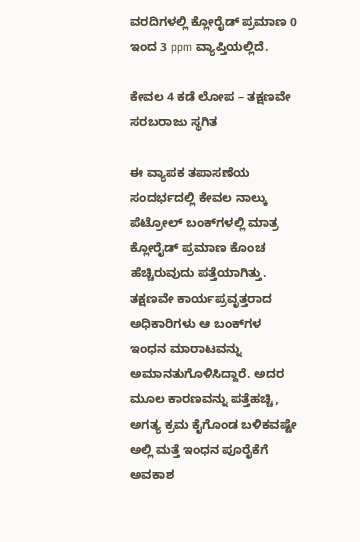ವರದಿಗಳಲ್ಲಿ ಕ್ಲೋರೈಡ್ ಪ್ರಮಾಣ 0 ಇಂದ 3 ppm ವ್ಯಾಪ್ತಿಯಲ್ಲಿದೆ.

ಕೇವಲ 4 ಕಡೆ ಲೋಪ – ತಕ್ಷಣವೇ ಸರಬರಾಜು ಸ್ಥಗಿತ

ಈ ವ್ಯಾಪಕ ತಪಾಸಣೆಯ ಸಂದರ್ಭದಲ್ಲಿ ಕೇವಲ ನಾಲ್ಕು ಪೆಟ್ರೋಲ್ ಬಂಕ್‌ಗಳಲ್ಲಿ ಮಾತ್ರ ಕ್ಲೋರೈಡ್ ಪ್ರಮಾಣ ಕೊಂಚ ಹೆಚ್ಚಿರುವುದು ಪತ್ತೆಯಾಗಿತ್ತು. ತಕ್ಷಣವೇ ಕಾರ್ಯಪ್ರವೃತ್ತರಾದ ಅಧಿಕಾರಿಗಳು ಆ ಬಂಕ್‌ಗಳ ಇಂಧನ ಮಾರಾಟವನ್ನು ಅಮಾನತುಗೊಳಿಸಿದ್ದಾರೆ. ಅದರ ಮೂಲ ಕಾರಣವನ್ನು ಪತ್ತೆಹಚ್ಚಿ, ಅಗತ್ಯ ಕ್ರಮ ಕೈಗೊಂಡ ಬಳಿಕವಷ್ಟೇ ಅಲ್ಲಿ ಮತ್ತೆ ಇಂಧನ ಪೂರೈಕೆಗೆ ಅವಕಾಶ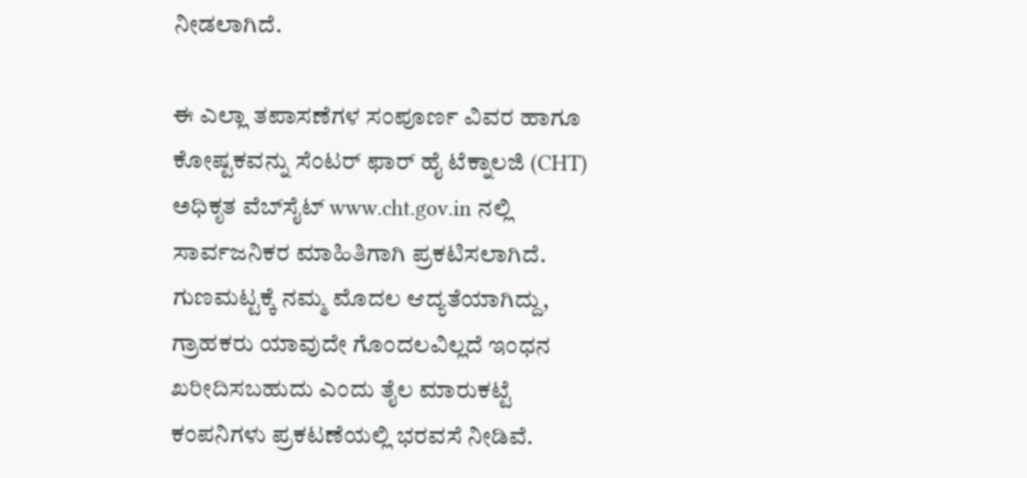ನೀಡಲಾಗಿದೆ.

ಈ ಎಲ್ಲಾ ತಪಾಸಣೆಗಳ ಸಂಪೂರ್ಣ ವಿವರ ಹಾಗೂ ಕೋಷ್ಟಕವನ್ನು ಸೆಂಟರ್ ಫಾರ್ ಹೈ ಟೆಕ್ನಾಲಜಿ (CHT) ಅಧಿಕೃತ ವೆಬ್‌ಸೈಟ್ www.cht.gov.in ನಲ್ಲಿ ಸಾರ್ವಜನಿಕರ ಮಾಹಿತಿಗಾಗಿ ಪ್ರಕಟಿಸಲಾಗಿದೆ. ಗುಣಮಟ್ಟಕ್ಕೆ ನಮ್ಮ ಮೊದಲ ಆದ್ಯತೆಯಾಗಿದ್ದು, ಗ್ರಾಹಕರು ಯಾವುದೇ ಗೊಂದಲವಿಲ್ಲದೆ ಇಂಧನ ಖರೀದಿಸಬಹುದು ಎಂದು ತೈಲ ಮಾರುಕಟ್ಟೆ ಕಂಪನಿಗಳು ಪ್ರಕಟಣೆಯಲ್ಲಿ ಭರವಸೆ ನೀಡಿವೆ.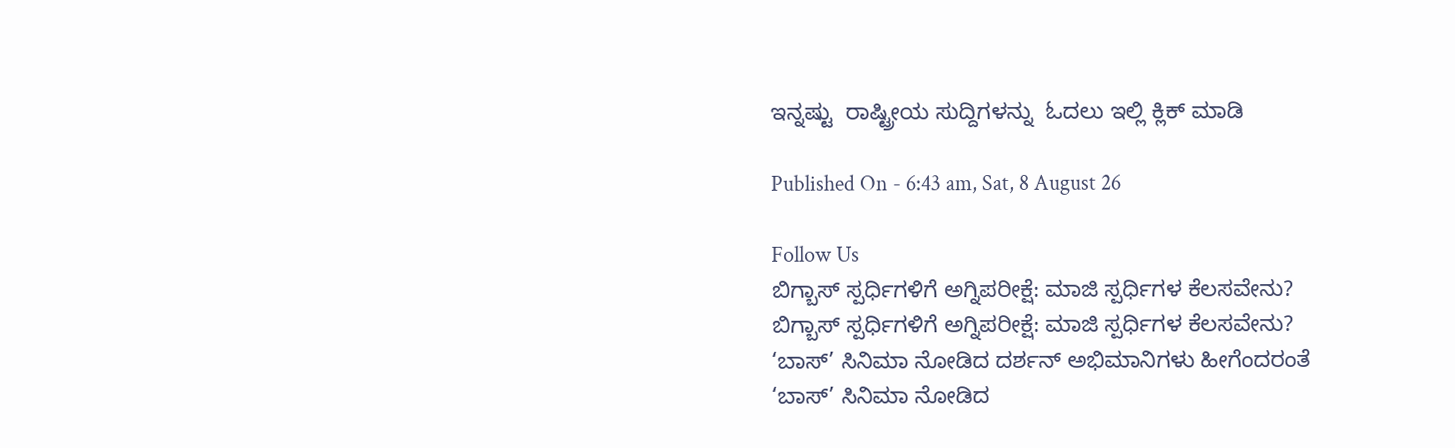ಇನ್ನಷ್ಟು  ರಾಷ್ಟ್ರೀಯ ಸುದ್ದಿಗಳನ್ನು  ಓದಲು ಇಲ್ಲಿ ಕ್ಲಿಕ್ ಮಾಡಿ

Published On - 6:43 am, Sat, 8 August 26

Follow Us
ಬಿಗ್ಬಾಸ್ ಸ್ಪರ್ಧಿಗಳಿಗೆ ಅಗ್ನಿಪರೀಕ್ಷೆ: ಮಾಜಿ ಸ್ಪರ್ಧಿಗಳ ಕೆಲಸವೇನು?
ಬಿಗ್ಬಾಸ್ ಸ್ಪರ್ಧಿಗಳಿಗೆ ಅಗ್ನಿಪರೀಕ್ಷೆ: ಮಾಜಿ ಸ್ಪರ್ಧಿಗಳ ಕೆಲಸವೇನು?
‘ಬಾಸ್’ ಸಿನಿಮಾ ನೋಡಿದ ದರ್ಶನ್ ಅಭಿಮಾನಿಗಳು ಹೀಗೆಂದರಂತೆ
‘ಬಾಸ್’ ಸಿನಿಮಾ ನೋಡಿದ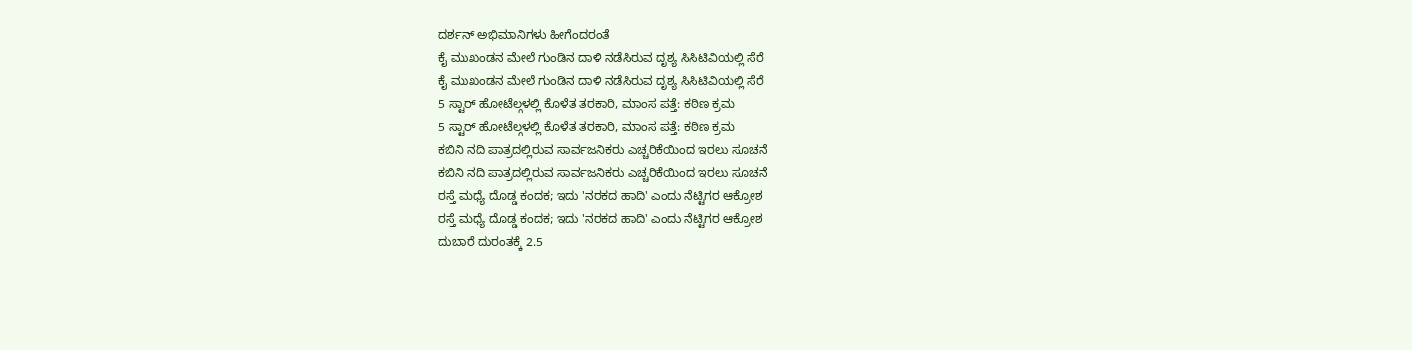ದರ್ಶನ್ ಅಭಿಮಾನಿಗಳು ಹೀಗೆಂದರಂತೆ
ಕೈ ಮುಖಂಡನ ಮೇಲೆ ಗುಂಡಿನ ದಾಳಿ ನಡೆಸಿರುವ ದೃಶ್ಯ ಸಿಸಿಟಿವಿಯಲ್ಲಿ ಸೆರೆ
ಕೈ ಮುಖಂಡನ ಮೇಲೆ ಗುಂಡಿನ ದಾಳಿ ನಡೆಸಿರುವ ದೃಶ್ಯ ಸಿಸಿಟಿವಿಯಲ್ಲಿ ಸೆರೆ
5 ಸ್ಟಾರ್ ಹೋಟೆಲ್ಗಳಲ್ಲಿ ಕೊಳೆತ ತರಕಾರಿ, ಮಾಂಸ ಪತ್ತೆ: ಕಠಿಣ ಕ್ರಮ
5 ಸ್ಟಾರ್ ಹೋಟೆಲ್ಗಳಲ್ಲಿ ಕೊಳೆತ ತರಕಾರಿ, ಮಾಂಸ ಪತ್ತೆ: ಕಠಿಣ ಕ್ರಮ
ಕಬಿನಿ ನದಿ ಪಾತ್ರದಲ್ಲಿರುವ ಸಾರ್ವಜನಿಕರು ಎಚ್ಚರಿಕೆಯಿಂದ ಇರಲು ಸೂಚನೆ
ಕಬಿನಿ ನದಿ ಪಾತ್ರದಲ್ಲಿರುವ ಸಾರ್ವಜನಿಕರು ಎಚ್ಚರಿಕೆಯಿಂದ ಇರಲು ಸೂಚನೆ
ರಸ್ತೆ ಮಧ್ಯೆ ದೊಡ್ಡ ಕಂದಕ; ಇದು 'ನರಕದ ಹಾದಿ' ಎಂದು ನೆಟ್ಟಿಗರ ಆಕ್ರೋಶ
ರಸ್ತೆ ಮಧ್ಯೆ ದೊಡ್ಡ ಕಂದಕ; ಇದು 'ನರಕದ ಹಾದಿ' ಎಂದು ನೆಟ್ಟಿಗರ ಆಕ್ರೋಶ
ದುಬಾರೆ ದುರಂತಕ್ಕೆ 2.5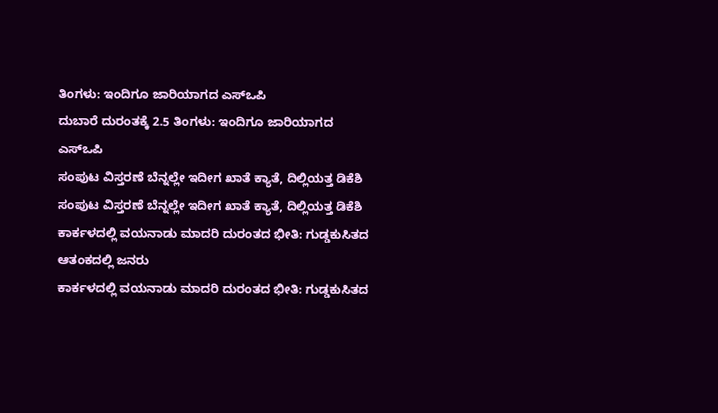ತಿಂಗಳು: ಇಂದಿಗೂ ಜಾರಿಯಾಗದ ಎಸ್‌ಒಪಿ
ದುಬಾರೆ ದುರಂತಕ್ಕೆ 2.5 ತಿಂಗಳು: ಇಂದಿಗೂ ಜಾರಿಯಾಗದ ಎಸ್‌ಒಪಿ
ಸಂಪುಟ ವಿಸ್ತರಣೆ ಬೆನ್ನಲ್ಲೇ ಇದೀಗ ಖಾತೆ ಕ್ಯಾತೆ, ದಿಲ್ಲಿಯತ್ತ ಡಿಕೆಶಿ
ಸಂಪುಟ ವಿಸ್ತರಣೆ ಬೆನ್ನಲ್ಲೇ ಇದೀಗ ಖಾತೆ ಕ್ಯಾತೆ, ದಿಲ್ಲಿಯತ್ತ ಡಿಕೆಶಿ
ಕಾರ್ಕಳದಲ್ಲಿ ವಯನಾಡು ಮಾದರಿ ದುರಂತದ ಭೀತಿ: ಗುಡ್ಡಕುಸಿತದ ಆತಂಕದಲ್ಲಿ ಜನರು
ಕಾರ್ಕಳದಲ್ಲಿ ವಯನಾಡು ಮಾದರಿ ದುರಂತದ ಭೀತಿ: ಗುಡ್ಡಕುಸಿತದ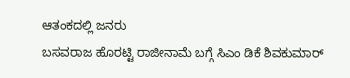ಆತಂಕದಲ್ಲಿ ಜನರು
ಬಸವರಾಜ ಹೊರಟ್ಟಿ ರಾಜೀನಾಮೆ ಬಗ್ಗೆ ಸಿಎಂ ಡಿಕೆ ಶಿವಕುಮಾರ್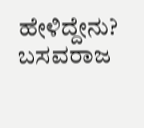ಹೇಳಿದ್ದೇನು?
ಬಸವರಾಜ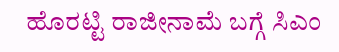ಹೊರಟ್ಟಿ ರಾಜೀನಾಮೆ ಬಗ್ಗೆ ಸಿಎಂ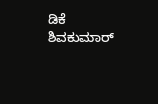ಡಿಕೆ ಶಿವಕುಮಾರ್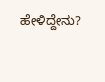ಹೇಳಿದ್ದೇನು?